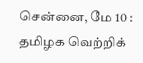சென்னை, மே 10 : தமிழக வெற்றிக்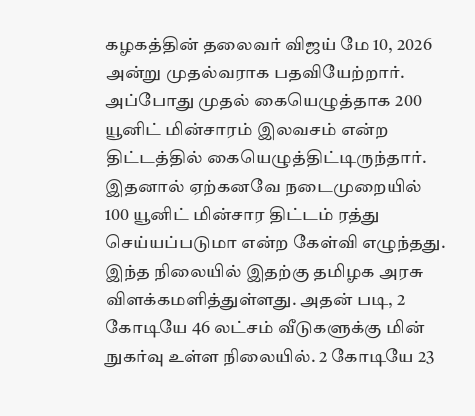கழகத்தின் தலைவர் விஜய் மே 10, 2026 அன்று முதல்வராக பதவியேற்றார். அப்போது முதல் கையெழுத்தாக 200 யூனிட் மின்சாரம் இலவசம் என்ற திட்டத்தில் கையெழுத்திட்டிருந்தார். இதனால் ஏற்கனவே நடைமுறையில் 100 யூனிட் மின்சார திட்டம் ரத்து செய்யப்படுமா என்ற கேள்வி எழுந்தது. இந்த நிலையில் இதற்கு தமிழக அரசு விளக்கமளித்துள்ளது. அதன் படி, 2 கோடியே 46 லட்சம் வீடுகளுக்கு மின் நுகர்வு உள்ள நிலையில். 2 கோடியே 23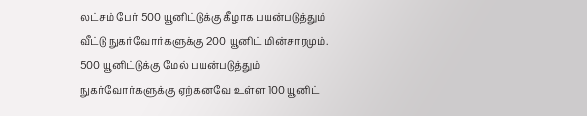லட்சம் பேர் 500 யூனிட்டுக்கு கீழாக பயன்படுத்தும் வீட்டு நுகர்வோர்களுக்கு 200 யூனிட் மின்சாரமும். 500 யூனிட்டுக்கு மேல் பயன்படுத்தும் நுகர்வோர்களுக்கு ஏற்கனவே உள்ள 100 யூனிட்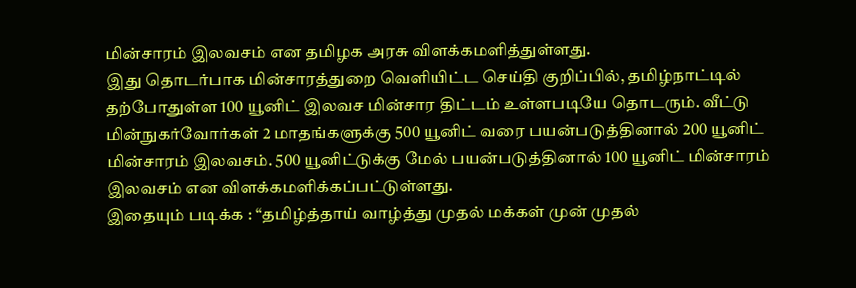மின்சாரம் இலவசம் என தமிழக அரசு விளக்கமளித்துள்ளது.
இது தொடர்பாக மின்சாரத்துறை வெளியிட்ட செய்தி குறிப்பில், தமிழ்நாட்டில் தற்போதுள்ள 100 யூனிட் இலவச மின்சார திட்டம் உள்ளபடியே தொடரும். வீட்டு மின்நுகர்வோர்கள் 2 மாதங்களுக்கு 500 யூனிட் வரை பயன்படுத்தினால் 200 யூனிட் மின்சாரம் இலவசம். 500 யூனிட்டுக்கு மேல் பயன்படுத்தினால் 100 யூனிட் மின்சாரம் இலவசம் என விளக்கமளிக்கப்பட்டுள்ளது.
இதையும் படிக்க : “தமிழ்த்தாய் வாழ்த்து முதல் மக்கள் முன் முதல்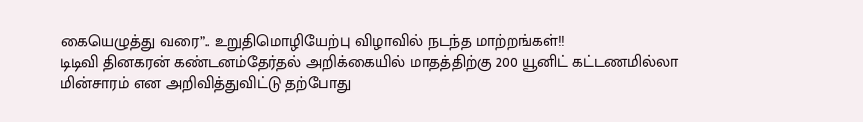கையெழுத்து வரை”.. உறுதிமொழியேற்பு விழாவில் நடந்த மாற்றங்கள்!!
டிடிவி தினகரன் கண்டனம்தேர்தல் அறிக்கையில் மாதத்திற்கு 200 யூனிட் கட்டணமில்லா மின்சாரம் என அறிவித்துவிட்டு தற்போது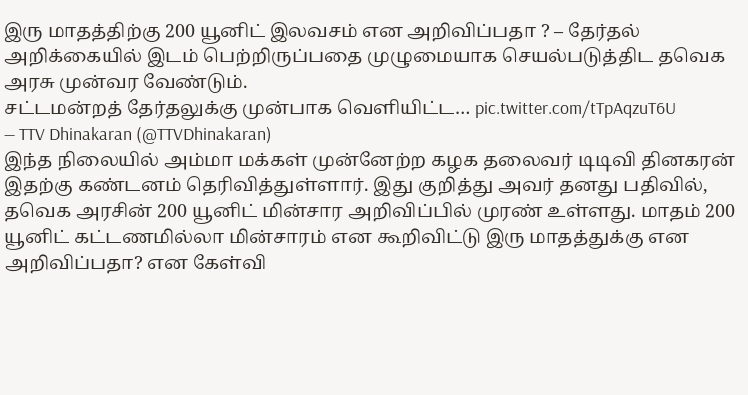இரு மாதத்திற்கு 200 யூனிட் இலவசம் என அறிவிப்பதா ? – தேர்தல் அறிக்கையில் இடம் பெற்றிருப்பதை முழுமையாக செயல்படுத்திட தவெக அரசு முன்வர வேண்டும்.
சட்டமன்றத் தேர்தலுக்கு முன்பாக வெளியிட்ட… pic.twitter.com/tTpAqzuT6U
— TTV Dhinakaran (@TTVDhinakaran)
இந்த நிலையில் அம்மா மக்கள் முன்னேற்ற கழக தலைவர் டிடிவி தினகரன் இதற்கு கண்டனம் தெரிவித்துள்ளார். இது குறித்து அவர் தனது பதிவில், தவெக அரசின் 200 யூனிட் மின்சார அறிவிப்பில் முரண் உள்ளது. மாதம் 200 யூனிட் கட்டணமில்லா மின்சாரம் என கூறிவிட்டு இரு மாதத்துக்கு என அறிவிப்பதா? என கேள்வி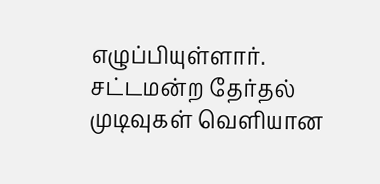எழுப்பியுள்ளார்.
சட்டமன்ற தேர்தல் முடிவுகள் வெளியான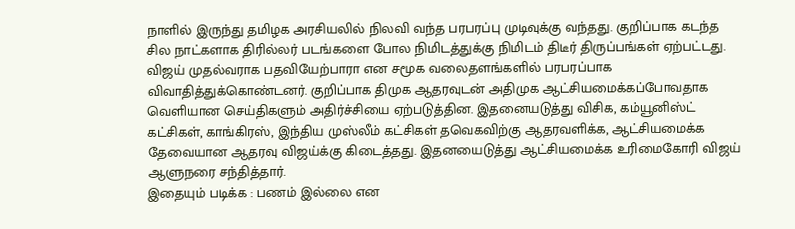நாளில் இருந்து தமிழக அரசியலில் நிலவி வந்த பரபரப்பு முடிவுக்கு வந்தது. குறிப்பாக கடந்த சில நாட்களாக திரில்லர் படங்களை போல நிமிடத்துக்கு நிமிடம் திடீர் திருப்பங்கள் ஏற்பட்டது. விஜய் முதல்வராக பதவியேற்பாரா என சமூக வலைதளங்களில் பரபரப்பாக விவாதித்துக்கொண்டனர். குறிப்பாக திமுக ஆதரவுடன் அதிமுக ஆட்சியமைக்கப்போவதாக வெளியான செய்திகளும் அதிர்ச்சியை ஏற்படுத்தின. இதனையடுத்து விசிக, கம்யூனிஸ்ட் கட்சிகள், காங்கிரஸ், இந்திய முஸ்லீம் கட்சிகள் தவெகவிற்கு ஆதரவளிக்க, ஆட்சியமைக்க தேவையான ஆதரவு விஜய்க்கு கிடைத்தது. இதனயைடுத்து ஆட்சியமைக்க உரிமைகோரி விஜய் ஆளுநரை சந்தித்தார்.
இதையும் படிக்க : பணம் இல்லை என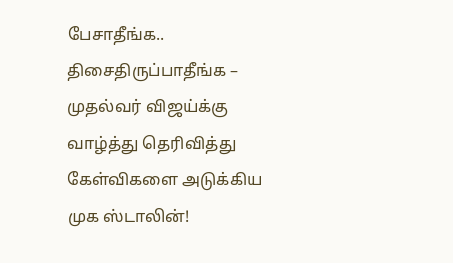பேசாதீங்க.. திசைதிருப்பாதீங்க – முதல்வர் விஜய்க்கு வாழ்த்து தெரிவித்து கேள்விகளை அடுக்கிய முக ஸ்டாலின்!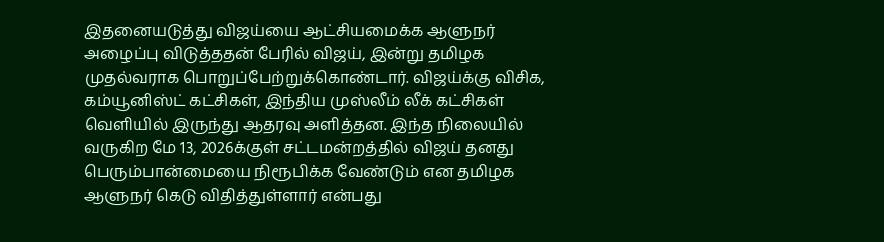இதனையடுத்து விஜய்யை ஆட்சியமைக்க ஆளுநர் அழைப்பு விடுத்ததன் பேரில் விஜய், இன்று தமிழக முதல்வராக பொறுப்பேற்றுக்கொண்டார். விஜய்க்கு விசிக, கம்யூனிஸ்ட் கட்சிகள், இந்திய முஸ்லீம் லீக் கட்சிகள் வெளியில் இருந்து ஆதரவு அளித்தன. இந்த நிலையில் வருகிற மே 13, 2026க்குள் சட்டமன்றத்தில் விஜய் தனது பெரும்பான்மையை நிரூபிக்க வேண்டும் என தமிழக ஆளுநர் கெடு விதித்துள்ளார் என்பது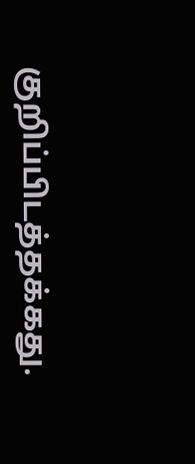குறிப்பிடத்தக்கது.